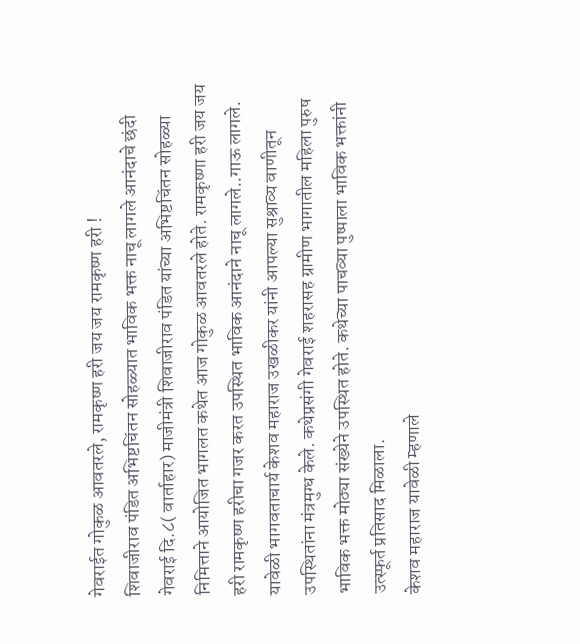गेवराईत गोकुळ आवतरले, रामकृष्ण हरी जय जय रामकृष्ण हरी !
शिवाजीराव पंडित अभिष्टचिंतन सोहळ्यात भाविक भक्त नाचू लागले आनंदाचे छंदी
गेवराई दि.८( वार्ताहार) माजीमंत्री शिवाजीराव पंडित यांच्या अभिष्टचिंतन सोहळ्या निमित्ताने आयोजित भागलत कथेत आज गोकुळ आवतरले होते. रामकृष्णा हरी जय जय हरी रामकृष्ण हरीचा गजर करत उपस्थित भाविक आनंदाने नाचू लागले..गाऊ लागले. यावेळी भागवताचार्य केशव महाराज उखळीकर यांनी आपल्या सुश्राव्य वाणीतून उपस्थितांना मंत्रमुग्ध केले. कथेप्रसंगी गेवराई शहरासह ग्रामीण भागातील महिला पुरुष भाविक भक्त मोठ्या संख्येने उपस्थित होते. कथेच्या पाचव्या पुष्पाला भाविक भक्तांनी उत्स्फूर्त प्रतिसाद मिळाला.
केशव महाराज यावेळी म्हणाले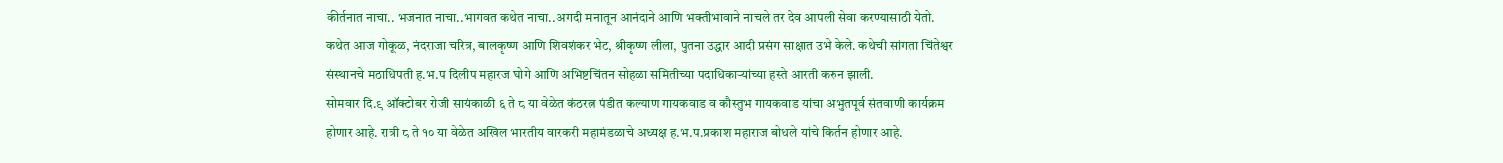कीर्तनात नाचा.. भजनात नाचा..भागवत कथेत नाचा..अगदी मनातून आनंदाने आणि भक्तीभावाने नाचले तर देव आपली सेवा करण्यासाठी येतो. कथेत आज गोकूळ, नंदराजा चरित्र, बालकृष्ण आणि शिवशंकर भेट, श्रीकृष्ण लीला, पुतना उद्धार आदी प्रसंग साक्षात उभे केले. कथेची सांगता चिंतेश्वर संस्थानचे मठाधिपती ह.भ.प दिलीप महारज घोगे आणि अभिष्टचिंतन सोहळा समितीच्या पदाधिकाऱ्यांच्या हस्ते आरती करुन झाली.
सोमवार दि.९ ऑक्टोबर रोजी सायंकाळी ६ ते ८ या वेळेत कंठरत्न पंडीत कल्याण गायकवाड व कौस्तुभ गायकवाड यांचा अभुतपूर्व संतवाणी कार्यक्रम होणार आहे. रात्री ८ ते १० या वेळेत अखिल भारतीय वारकरी महामंडळाचे अध्यक्ष ह.भ.प.प्रकाश महाराज बोधले यांचे किर्तन होणार आहे.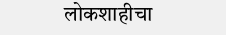लोकशाहीचा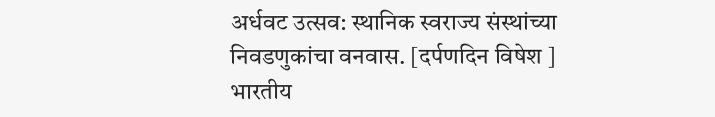अर्धवट उत्सव: स्थानिक स्वराज्य संस्थांच्या निवडणुकांचा वनवास. [दर्पणदिन विषेश ] भारतीय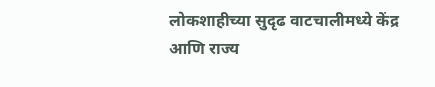लोकशाहीच्या सुदृढ वाटचालीमध्ये केंद्र आणि राज्य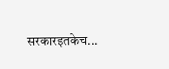सरकारइतकेच...